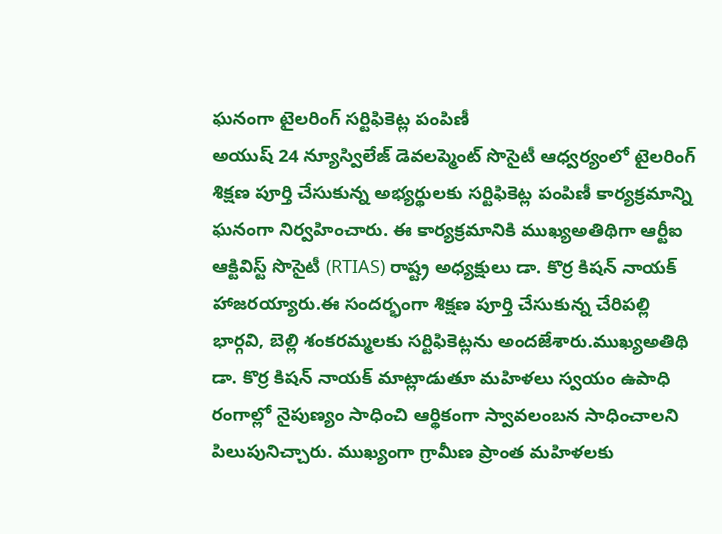ఘనంగా టైలరింగ్ సర్టిఫికెట్ల పంపిణీ
అయుష్ 24 న్యూస్విలేజ్ డెవలప్మెంట్ సొసైటీ ఆధ్వర్యంలో టైలరింగ్ శిక్షణ పూర్తి చేసుకున్న అభ్యర్థులకు సర్టిఫికెట్ల పంపిణీ కార్యక్రమాన్ని ఘనంగా నిర్వహించారు. ఈ కార్యక్రమానికి ముఖ్యఅతిథిగా ఆర్టీఐ ఆక్టివిస్ట్ సొసైటీ (RTIAS) రాష్ట్ర అధ్యక్షులు డా. కొర్ర కిషన్ నాయక్ హాజరయ్యారు.ఈ సందర్భంగా శిక్షణ పూర్తి చేసుకున్న చేరిపల్లి భార్గవి, బెల్లి శంకరమ్మలకు సర్టిఫికెట్లను అందజేశారు.ముఖ్యఅతిథి డా. కొర్ర కిషన్ నాయక్ మాట్లాడుతూ మహిళలు స్వయం ఉపాధి రంగాల్లో నైపుణ్యం సాధించి ఆర్థికంగా స్వావలంబన సాధించాలని పిలుపునిచ్చారు. ముఖ్యంగా గ్రామీణ ప్రాంత మహిళలకు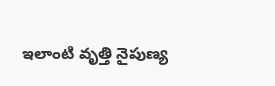ఇలాంటి వృత్తి నైపుణ్య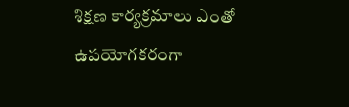శిక్షణ కార్యక్రమాలు ఎంతో ఉపయోగకరంగా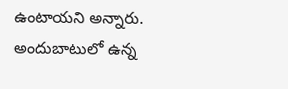ఉంటాయని అన్నారు. అందుబాటులో ఉన్న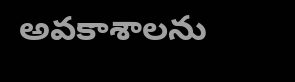అవకాశాలను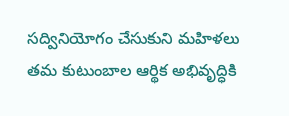సద్వినియోగం చేసుకుని మహిళలు తమ కుటుంబాల ఆర్థిక అభివృద్ధికి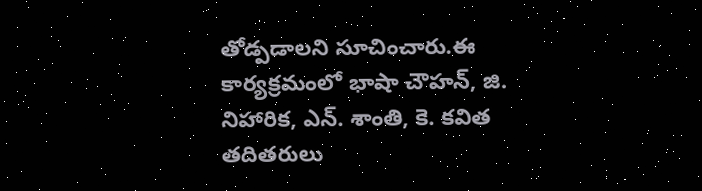తోడ్పడాలని సూచించారు.ఈ కార్యక్రమంలో భాషా చౌహన్, జి. నిహారిక, ఎన్. శాంతి, కె. కవిత తదితరులు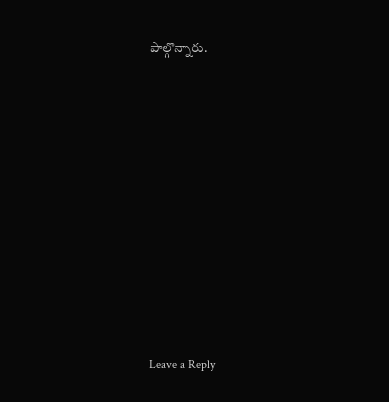పాల్గొన్నారు.










Leave a Reply